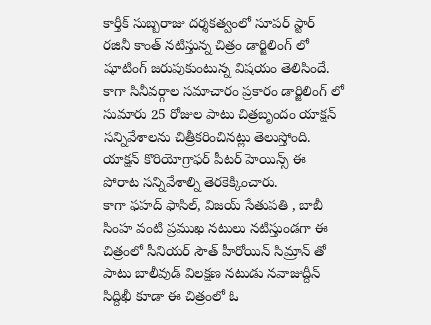కార్తీక్ సుబ్బరాజు దర్శకత్వంలో సూపర్ స్టార్ రజినీ కాంత్ నటిస్తున్న చిత్రం డార్జిలింగ్ లో షూటింగ్ జరుపుకుంటున్న విషయం తెలిసిందే. కాగా సినీవర్గాల సమాచారం ప్రకారం డార్జిలింగ్ లో సుమారు 25 రోజుల పాటు చిత్రబృందం యాక్షన్ సన్నివేశాలను చిత్రీకరించినట్లు తెలుస్తోంది. యాక్షన్ కొరియోగ్రాఫర్ పీటర్ హెయిన్స్ ఈ పోరాట సన్నివేశాల్ని తెరకెక్కించారు.
కాగా ఫహద్ ఫాసిల్, విజయ్ సేతుపతి , బాబీ సింహ వంటి ప్రముఖ నటులు నటిస్తుండగా ఈ చిత్రంలో సీనియర్ సౌత్ హీరోయిన్ సిమ్రాన్ తో పాటు బాలీవుడ్ విలక్షణ నటుడు నవాజుద్దీన్ సిద్దిఖీ కూడా ఈ చిత్రంలో ఓ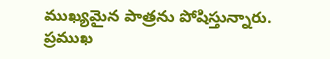ముఖ్యమైన పాత్రను పోషిస్తున్నారు. ప్రముఖ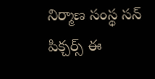నిర్మాణ సంస్థ సన్ పిక్చర్స్ ఈ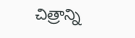చిత్రాన్ని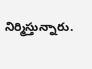నిర్మిస్తున్నారు.